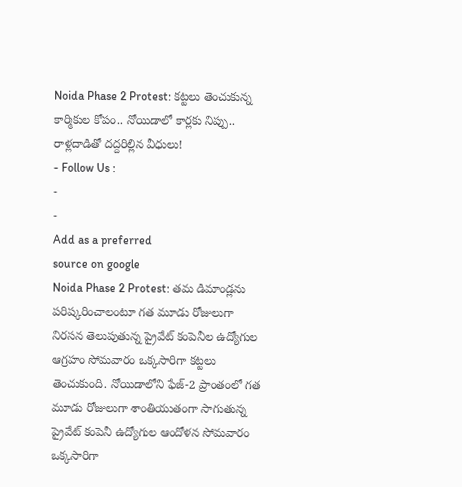Noida Phase 2 Protest: కట్టలు తెంచుకున్న కార్మికుల కోపం.. నోయిడాలో కార్లకు నిప్పు.. రాళ్లదాడితో దద్దరిల్లిన వీధులు!
- Follow Us :
-
-
Add as a preferred
source on google
Noida Phase 2 Protest: తమ డిమాండ్లను పరిష్కరించాలంటూ గత మూడు రోజులుగా నిరసన తెలుపుతున్న ప్రైవేట్ కంపెనీల ఉద్యోగుల ఆగ్రహం సోమవారం ఒక్కసారిగా కట్టలు తెంచుకుంది. నోయిడాలోని ఫేజ్-2 ప్రాంతంలో గత మూడు రోజులుగా శాంతియుతంగా సాగుతున్న ప్రైవేట్ కంపెనీ ఉద్యోగుల ఆందోళన సోమవారం ఒక్కసారిగా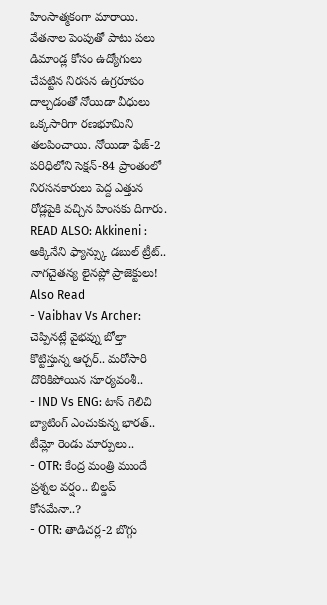హింసాత్మకంగా మారాయి. వేతనాల పెంపుతో పాటు పలు డిమాండ్ల కోసం ఉద్యోగులు చేపట్టిన నిరసన ఉగ్రరూపం దాల్చడంతో నోయిడా వీధులు ఒక్కసారిగా రణభూమిని తలపించాయి. నోయిడా ఫేజ్-2 పరిధిలోని సెక్షన్-84 ప్రాంతంలో నిరసనకారులు పెద్ద ఎత్తున రోడ్లపైకి వచ్చిన హింసకు దిగారు.
READ ALSO: Akkineni : అక్కినేని ఫ్యాన్స్కు డబుల్ ట్రీట్.. నాగచైతన్య లైనప్లో ప్రాజెక్టులు!
Also Read
- Vaibhav Vs Archer: చెప్పినట్లే వైభవ్ను బోల్తా కొట్టిస్తున్న ఆర్చర్.. మరోసారి దొరికిపోయిన సూర్యవంశీ..
- IND Vs ENG: టాస్ గెలిచి బ్యాటింగ్ ఎంచుకున్న భారత్.. టీమ్లో రెండు మార్పులు..
- OTR: కేంద్ర మంత్రి ముందే ప్రశ్నల వర్షం.. బిల్డప్ కోసమేనా..?
- OTR: తాడిచర్ల-2 బొగ్గు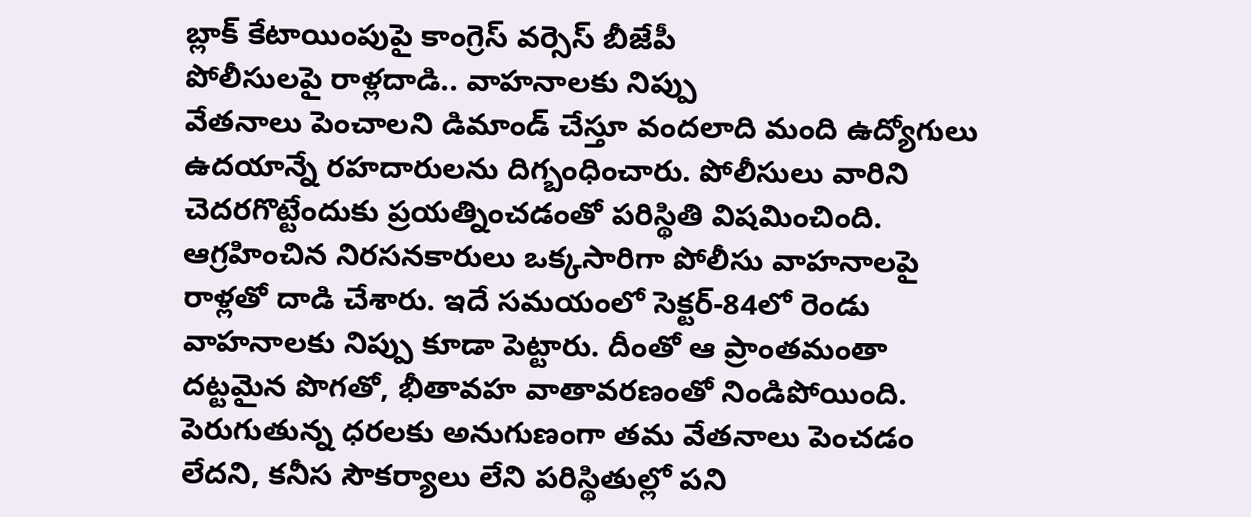బ్లాక్ కేటాయింపుపై కాంగ్రెస్ వర్సెస్ బీజేపీ
పోలీసులపై రాళ్లదాడి.. వాహనాలకు నిప్పు
వేతనాలు పెంచాలని డిమాండ్ చేస్తూ వందలాది మంది ఉద్యోగులు ఉదయాన్నే రహదారులను దిగ్బంధించారు. పోలీసులు వారిని చెదరగొట్టేందుకు ప్రయత్నించడంతో పరిస్థితి విషమించింది. ఆగ్రహించిన నిరసనకారులు ఒక్కసారిగా పోలీసు వాహనాలపై రాళ్లతో దాడి చేశారు. ఇదే సమయంలో సెక్టర్-84లో రెండు వాహనాలకు నిప్పు కూడా పెట్టారు. దీంతో ఆ ప్రాంతమంతా దట్టమైన పొగతో, భీతావహ వాతావరణంతో నిండిపోయింది.
పెరుగుతున్న ధరలకు అనుగుణంగా తమ వేతనాలు పెంచడం లేదని, కనీస సౌకర్యాలు లేని పరిస్థితుల్లో పని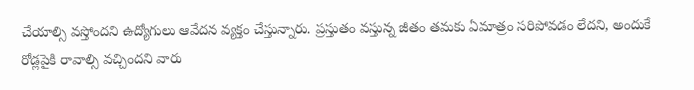చేయాల్సి వస్తోందని ఉద్యోగులు ఆవేదన వ్యక్తం చేస్తున్నారు. ప్రస్తుతం వస్తున్న జీతం తమకు ఏమాత్రం సరిపోవడం లేదని, అందుకే రోడ్లపైకి రావాల్సి వచ్చిందని వారు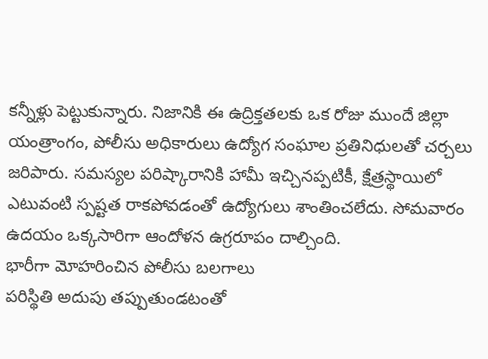కన్నీళ్లు పెట్టుకున్నారు. నిజానికి ఈ ఉద్రిక్తతలకు ఒక రోజు ముందే జిల్లా యంత్రాంగం, పోలీసు అధికారులు ఉద్యోగ సంఘాల ప్రతినిధులతో చర్చలు జరిపారు. సమస్యల పరిష్కారానికి హామీ ఇచ్చినప్పటికీ, క్షేత్రస్థాయిలో ఎటువంటి స్పష్టత రాకపోవడంతో ఉద్యోగులు శాంతించలేదు. సోమవారం ఉదయం ఒక్కసారిగా ఆందోళన ఉగ్రరూపం దాల్చింది.
భారీగా మోహరించిన పోలీసు బలగాలు
పరిస్థితి అదుపు తప్పుతుండటంతో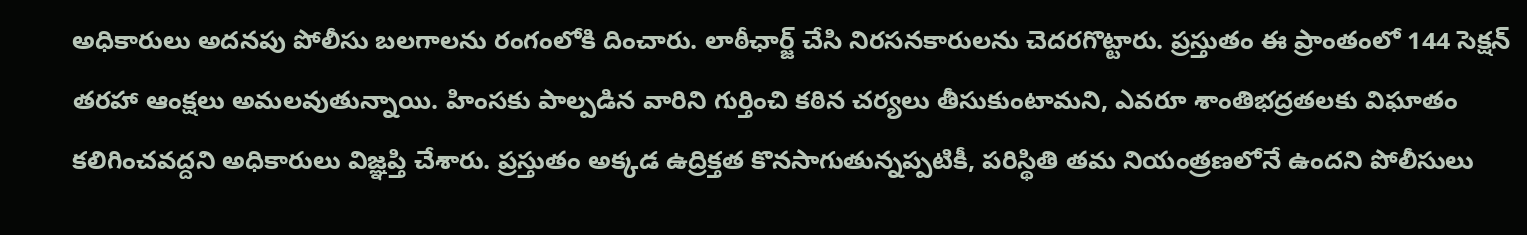అధికారులు అదనపు పోలీసు బలగాలను రంగంలోకి దించారు. లాఠీఛార్జ్ చేసి నిరసనకారులను చెదరగొట్టారు. ప్రస్తుతం ఈ ప్రాంతంలో 144 సెక్షన్ తరహా ఆంక్షలు అమలవుతున్నాయి. హింసకు పాల్పడిన వారిని గుర్తించి కఠిన చర్యలు తీసుకుంటామని, ఎవరూ శాంతిభద్రతలకు విఘాతం కలిగించవద్దని అధికారులు విజ్ఞప్తి చేశారు. ప్రస్తుతం అక్కడ ఉద్రిక్తత కొనసాగుతున్నప్పటికీ, పరిస్థితి తమ నియంత్రణలోనే ఉందని పోలీసులు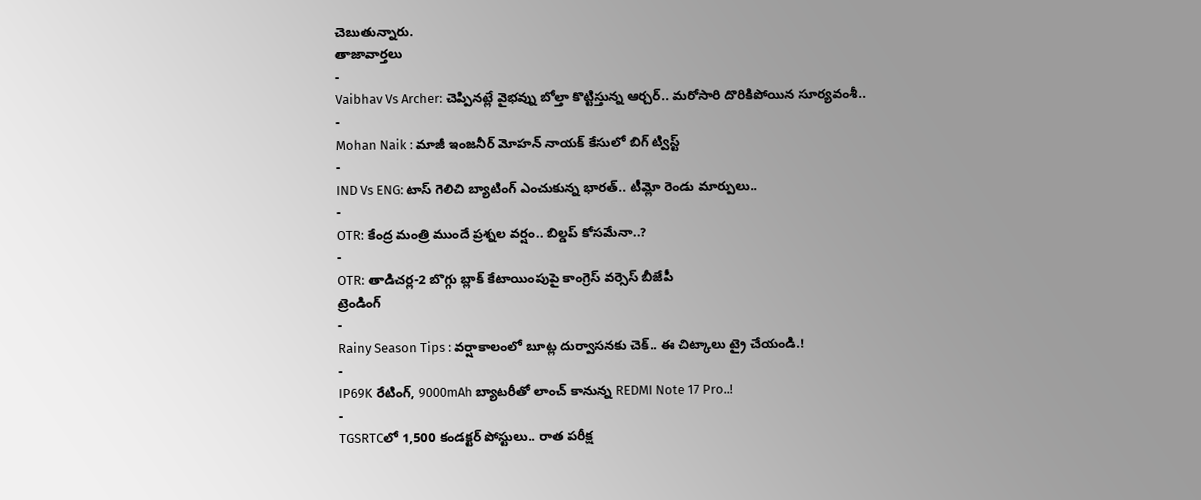చెబుతున్నారు.
తాజావార్తలు
-
Vaibhav Vs Archer: చెప్పినట్లే వైభవ్ను బోల్తా కొట్టిస్తున్న ఆర్చర్.. మరోసారి దొరికిపోయిన సూర్యవంశీ..
-
Mohan Naik : మాజీ ఇంజనీర్ మోహన్ నాయక్ కేసులో బిగ్ ట్విస్ట్
-
IND Vs ENG: టాస్ గెలిచి బ్యాటింగ్ ఎంచుకున్న భారత్.. టీమ్లో రెండు మార్పులు..
-
OTR: కేంద్ర మంత్రి ముందే ప్రశ్నల వర్షం.. బిల్డప్ కోసమేనా..?
-
OTR: తాడిచర్ల-2 బొగ్గు బ్లాక్ కేటాయింపుపై కాంగ్రెస్ వర్సెస్ బీజేపీ
ట్రెండింగ్
-
Rainy Season Tips : వర్షాకాలంలో బూట్ల దుర్వాసనకు చెక్.. ఈ చిట్కాలు ట్రై చేయండి.!
-
IP69K రేటింగ్, 9000mAh బ్యాటరీతో లాంచ్ కానున్న REDMI Note 17 Pro..!
-
TGSRTCలో 1,500 కండక్టర్ పోస్టులు.. రాత పరీక్ష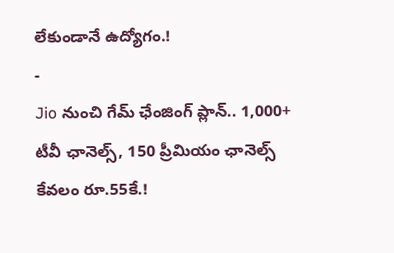లేకుండానే ఉద్యోగం.!
-
Jio నుంచి గేమ్ ఛేంజింగ్ ప్లాన్.. 1,000+ టీవీ ఛానెల్స్, 150 ప్రీమియం ఛానెల్స్ కేవలం రూ.55కే.!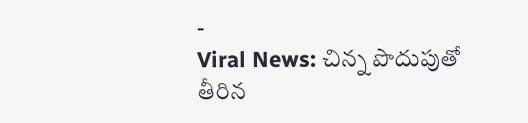-
Viral News: చిన్న పొదుపుతో తీరిన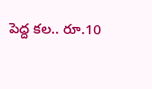పెద్ద కల.. రూ.10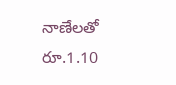నాణేలతో రూ.1.10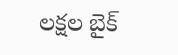లక్షల బైక్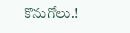కొనుగోలు.!